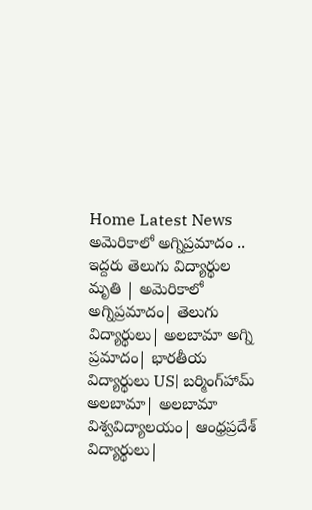Home Latest News అమెరికాలో అగ్నిప్రమాదం .. ఇద్దరు తెలుగు విద్యార్థుల మృతి | అమెరికాలో అగ్నిప్రమాదం| తెలుగు విద్యార్థులు| అలబామా అగ్ని ప్రమాదం| భారతీయ విద్యార్థులు US| బర్మింగ్‌హామ్ అలబామా| అలబామా విశ్వవిద్యాలయం| ఆంధ్రప్రదేశ్ విద్యార్థులు|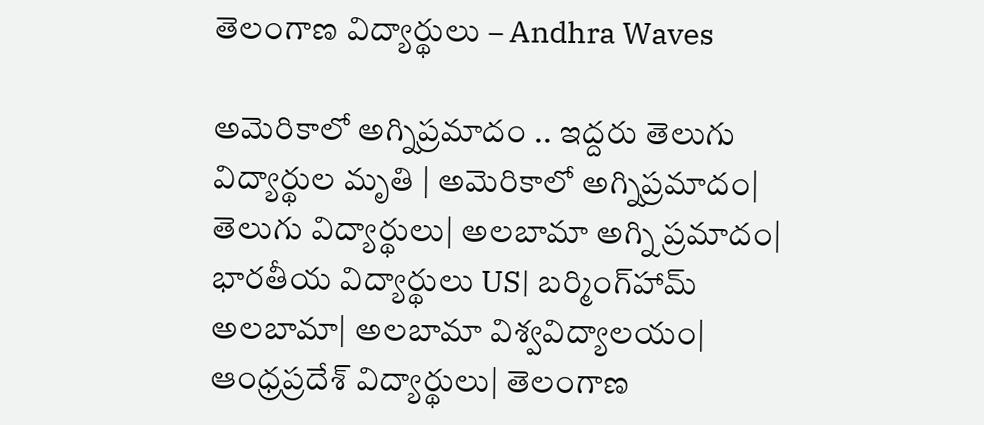తెలంగాణ విద్యార్థులు – Andhra Waves

అమెరికాలో అగ్నిప్రమాదం .. ఇద్దరు తెలుగు విద్యార్థుల మృతి | అమెరికాలో అగ్నిప్రమాదం| తెలుగు విద్యార్థులు| అలబామా అగ్ని ప్రమాదం| భారతీయ విద్యార్థులు US| బర్మింగ్‌హామ్ అలబామా| అలబామా విశ్వవిద్యాలయం| ఆంధ్రప్రదేశ్ విద్యార్థులు| తెలంగాణ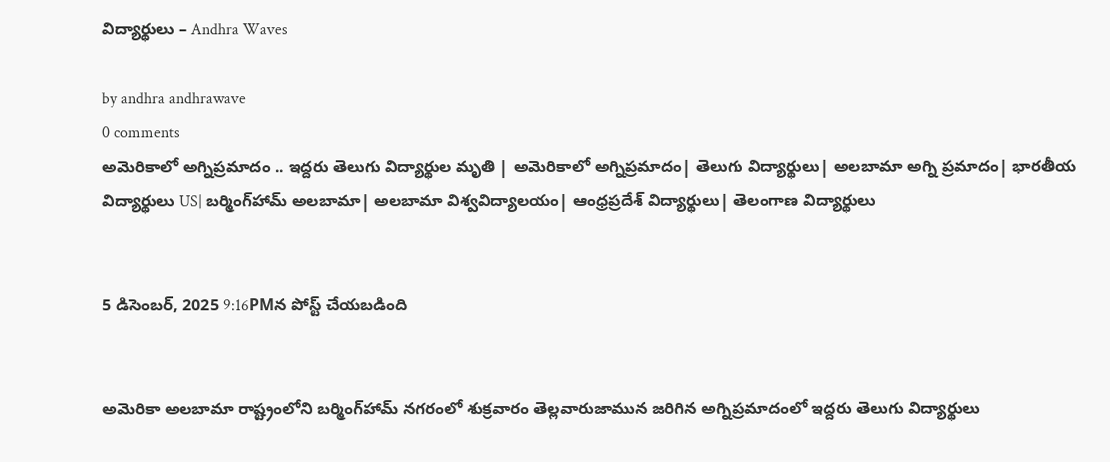విద్యార్థులు – Andhra Waves

by andhra andhrawave
0 comments
అమెరికాలో అగ్నిప్రమాదం .. ఇద్దరు తెలుగు విద్యార్థుల మృతి | అమెరికాలో అగ్నిప్రమాదం| తెలుగు విద్యార్థులు| అలబామా అగ్ని ప్రమాదం| భారతీయ విద్యార్థులు US| బర్మింగ్‌హామ్ అలబామా| అలబామా విశ్వవిద్యాలయం| ఆంధ్రప్రదేశ్ విద్యార్థులు| తెలంగాణ విద్యార్థులు


5 డిసెంబర్, 2025 9:16PMన పోస్ట్ చేయబడింది


అమెరికా అలబామా రాష్ట్రంలోని బర్మింగ్‌హామ్ నగరంలో శుక్రవారం తెల్లవారుజామున జరిగిన అగ్నిప్రమాదంలో ఇద్దరు తెలుగు విద్యార్థులు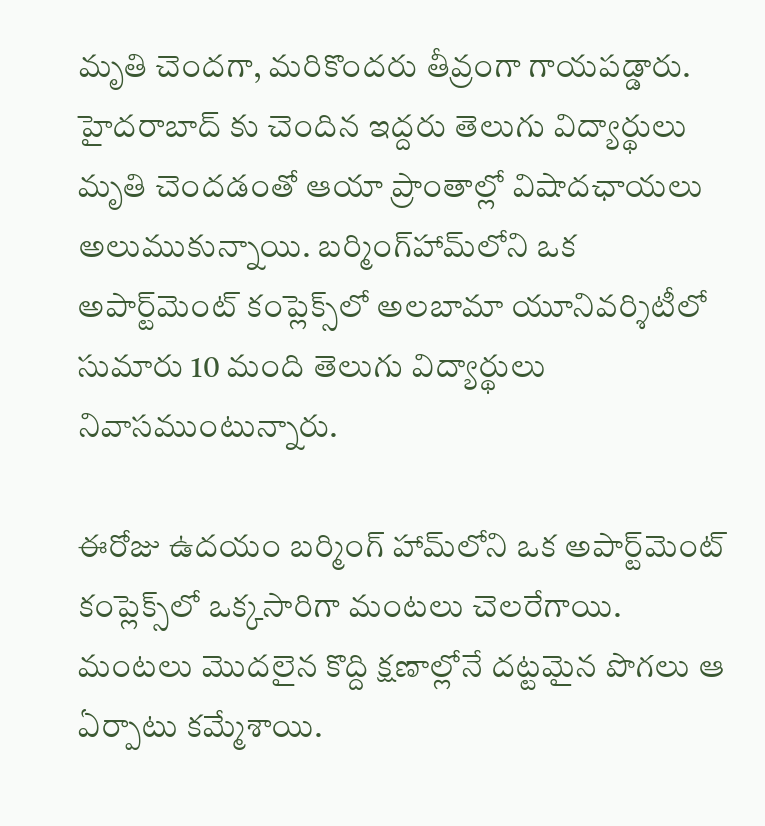మృతి చెందగా, మరికొందరు తీవ్రంగా గాయపడ్డారు. హైదరాబాద్ కు చెందిన ఇద్దరు తెలుగు విద్యార్థులు మృతి చెందడంతో ఆయా ప్రాంతాల్లో విషాదఛాయలు అలుముకున్నాయి. బర్మింగ్‌హామ్‌లోని ఒక అపార్ట్‌మెంట్‌ కంప్లెక్స్‌లో అలబామా యూనివర్శిటీలో సుమారు 10 మంది తెలుగు విద్యార్థులు నివాసముంటున్నారు.

ఈరోజు ఉదయం బర్మింగ్‌ హామ్‌లోని ఒక అపార్ట్‌మెంట్‌ కంప్లెక్స్‌లో ఒక్కసారిగా మంటలు చెలరేగాయి. మంటలు మొదలైన కొద్ది క్షణాల్లోనే దట్టమైన పొగలు ఆ ఏర్పాటు కమ్మేశాయి.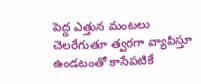పెద్ద ఎత్తున మంటలు చెలరేగుతూ త్వరగా వ్యాపిస్తూ ఉండటంతో కాసేపటికే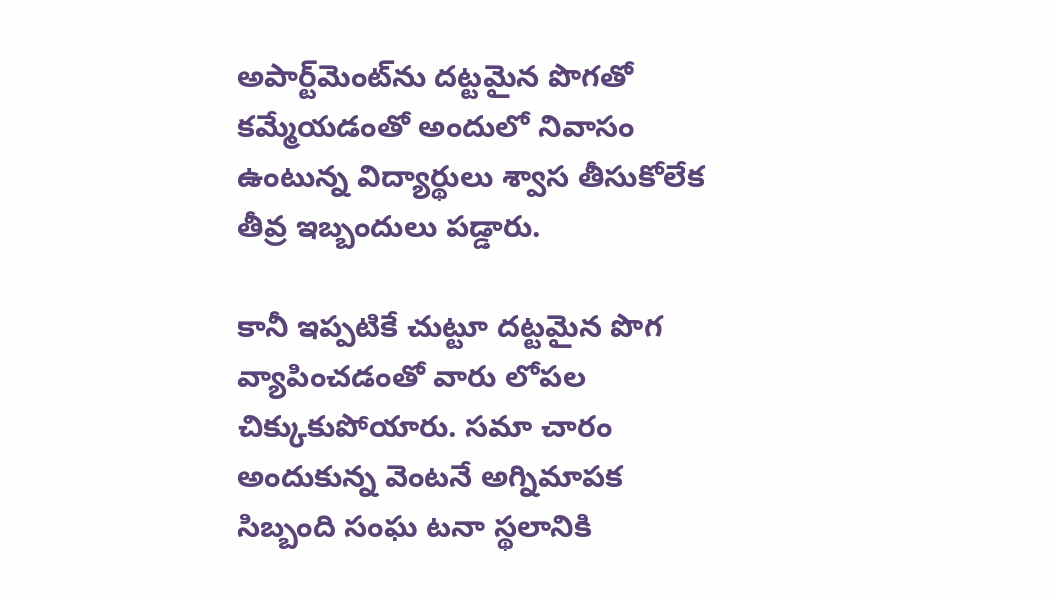అపార్ట్‌మెంట్‌ను దట్టమైన పొగతో కమ్మేయడంతో అందులో నివాసం ఉంటున్న విద్యార్థులు శ్వాస తీసుకోలేక తీవ్ర ఇబ్బందులు పడ్డారు.

కానీ ఇప్పటికే చుట్టూ దట్టమైన పొగ వ్యాపించడంతో వారు లోపల చిక్కుకుపోయారు. సమా చారం అందుకున్న వెంటనే అగ్నిమాపక సిబ్బంది సంఘ టనా స్థలానికి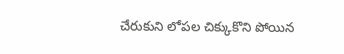చేరుకుని లోపల చిక్కుకొని పోయిన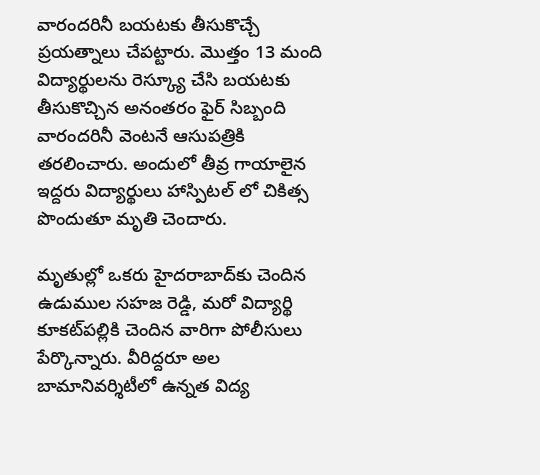వారందరినీ బయటకు తీసుకొచ్చే ప్రయత్నాలు చేపట్టారు. మొత్తం 13 మంది విద్యార్థులను రెస్క్యూ చేసి బయటకు తీసుకొచ్చిన అనంతరం ఫైర్ సిబ్బంది వారందరినీ వెంటనే ఆసుపత్రికి తరలించారు. అందులో తీవ్ర గాయాలైన ఇద్దరు విద్యార్థులు హాస్పిటల్ లో చికిత్స పొందుతూ మృతి చెందారు.

మృతుల్లో ఒకరు హైదరాబాద్‌కు చెందిన ఉడుముల సహజ రెడ్డి, మరో విద్యార్థి కూకట్‌పల్లికి చెందిన వారిగా పోలీసులు పేర్కొన్నారు. వీరిద్దరూ అల బామానివర్శిటీలో ఉన్నత విద్య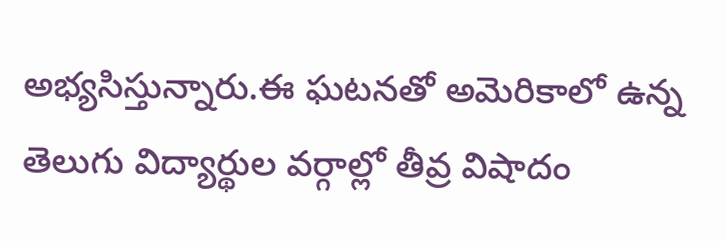అభ్యసిస్తున్నారు.ఈ ఘటనతో అమెరికాలో ఉన్న తెలుగు విద్యార్థుల వర్గాల్లో తీవ్ర విషాదం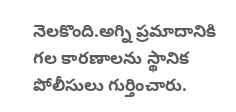నెలకొంది.అగ్ని ప్రమాదానికి గల కారణాలను స్థానిక పోలీసులు గుర్తించారు.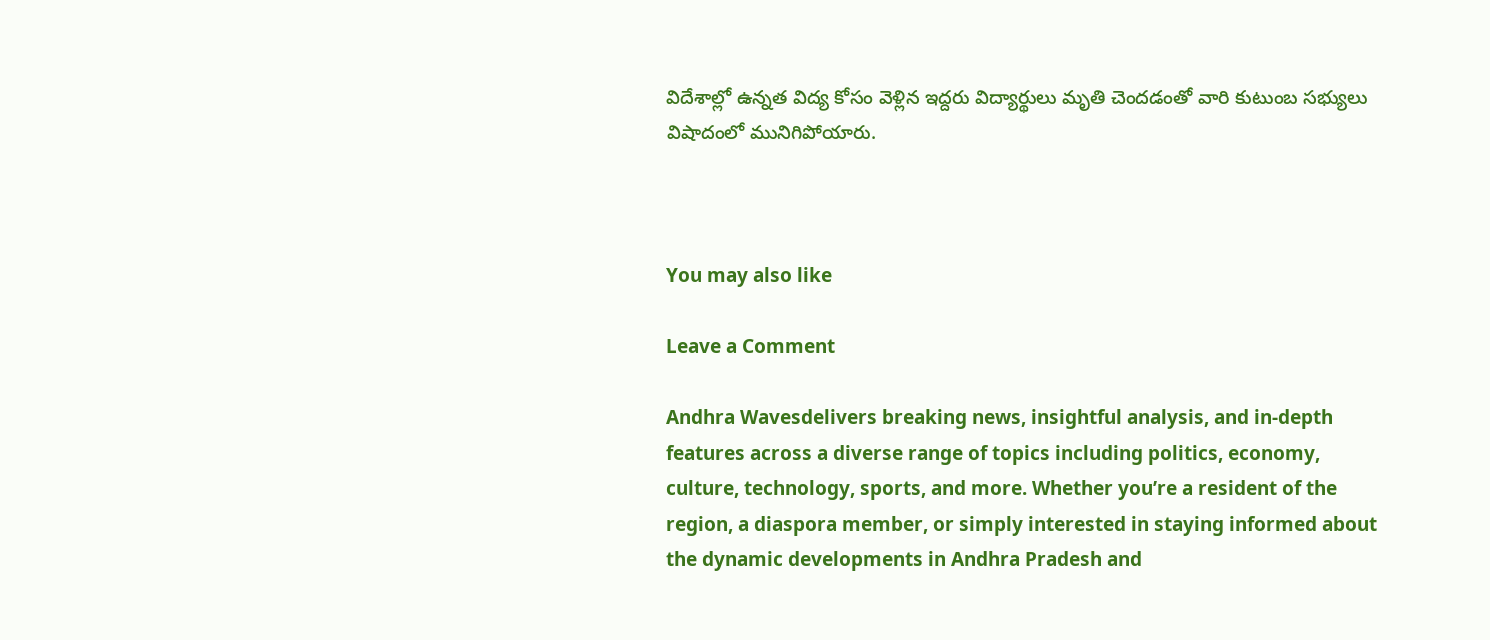విదేశాల్లో ఉన్నత విద్య కోసం వెళ్లిన ఇద్దరు విద్యార్థులు మృతి చెందడంతో వారి కుటుంబ సభ్యులు విషాదంలో మునిగిపోయారు.



You may also like

Leave a Comment

Andhra Wavesdelivers breaking news, insightful analysis, and in-depth features across a diverse range of topics including politics, economy, culture, technology, sports, and more. Whether you’re a resident of the region, a diaspora member, or simply interested in staying informed about the dynamic developments in Andhra Pradesh and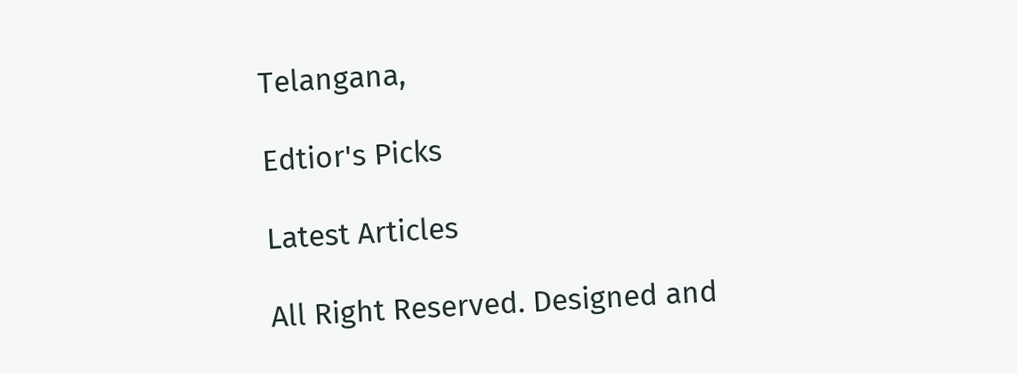Telangana,

Edtior's Picks

Latest Articles

All Right Reserved. Designed and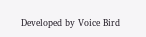Developed by Voice Bird